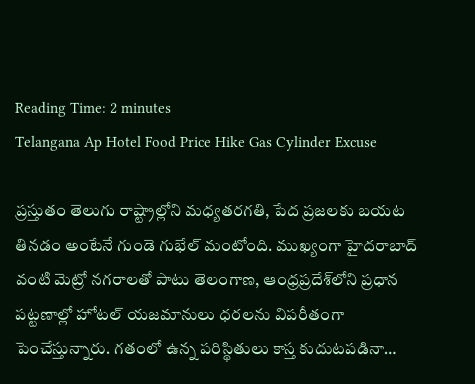Reading Time: 2 minutes
Telangana Ap Hotel Food Price Hike Gas Cylinder Excuse

ప్రస్తుతం తెలుగు రాష్ట్రాల్లోని మధ్యతరగతి, పేద ప్రజలకు బయట తినడం అంటేనే గుండె గుభేల్ మంటోంది. ముఖ్యంగా హైదరాబాద్ వంటి మెట్రో నగరాలతో పాటు తెలంగాణ, ఆంధ్రప్రదేశ్‌లోని ప్రధాన పట్టణాల్లో హోటల్ యజమానులు ధరలను విపరీతంగా పెంచేస్తున్నారు. గతంలో ఉన్న పరిస్థితులు కాస్త కుదుటపడినా…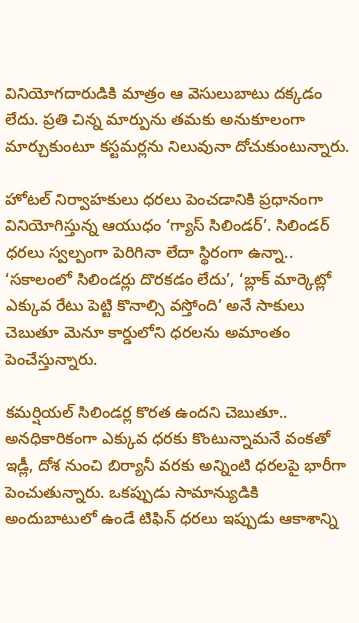వినియోగదారుడికి మాత్రం ఆ వెసులుబాటు దక్కడం లేదు. ప్రతి చిన్న మార్పును తమకు అనుకూలంగా మార్చుకుంటూ కస్టమర్లను నిలువునా దోచుకుంటున్నారు.

హోటల్ నిర్వాహకులు ధరలు పెంచడానికి ప్రధానంగా వినియోగిస్తున్న ఆయుధం ‘గ్యాస్ సిలిండర్’. సిలిండర్ ధరలు స్వల్పంగా పెరిగినా లేదా స్థిరంగా ఉన్నా.. ‘సకాలంలో సిలిండర్లు దొరకడం లేదు’, ‘బ్లాక్ మార్కెట్లో ఎక్కువ రేటు పెట్టి కొనాల్సి వస్తోంది’ అనే సాకులు చెబుతూ మెనూ కార్డులోని ధరలను అమాంతం పెంచేస్తున్నారు.

కమర్షియల్ సిలిండర్ల కొరత ఉందని చెబుతూ.. అనధికారికంగా ఎక్కువ ధరకు కొంటున్నామనే వంకతో ఇడ్లీ, దోశ నుంచి బిర్యానీ వరకు అన్నింటి ధరలపై భారీగా పెంచుతున్నారు. ఒకప్పుడు సామాన్యుడికి అందుబాటులో ఉండే టిఫిన్ ధరలు ఇప్పుడు ఆకాశాన్ని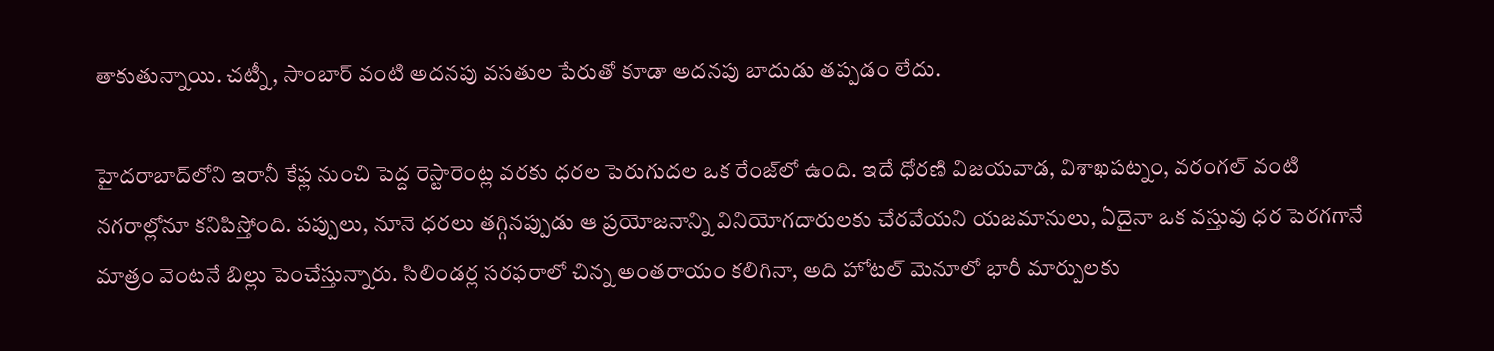తాకుతున్నాయి. చట్నీ, సాంబార్ వంటి అదనపు వసతుల పేరుతో కూడా అదనపు బాదుడు తప్పడం లేదు.

హైదరాబాద్‌లోని ఇరానీ కేఫ్ల నుంచి పెద్ద రెస్టారెంట్ల వరకు ధరల పెరుగుదల ఒక రేంజ్‌లో ఉంది. ఇదే ధోరణి విజయవాడ, విశాఖపట్నం, వరంగల్ వంటి నగరాల్లోనూ కనిపిస్తోంది. పప్పులు, నూనె ధరలు తగ్గినప్పుడు ఆ ప్రయోజనాన్ని వినియోగదారులకు చేరవేయని యజమానులు, ఏదైనా ఒక వస్తువు ధర పెరగగానే మాత్రం వెంటనే బిల్లు పెంచేస్తున్నారు. సిలిండర్ల సరఫరాలో చిన్న అంతరాయం కలిగినా, అది హోటల్ మెనూలో భారీ మార్పులకు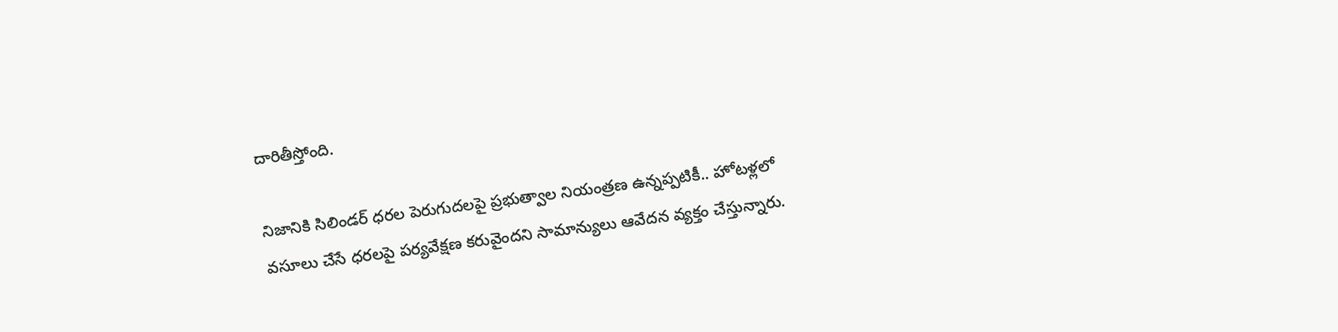దారితీస్తోంది.

నిజానికి సిలిండర్ ధరల పెరుగుదలపై ప్రభుత్వాల నియంత్రణ ఉన్నప్పటికీ.. హోటళ్లలో వసూలు చేసే ధరలపై పర్యవేక్షణ కరువైందని సామాన్యులు ఆవేదన వ్యక్తం చేస్తున్నారు.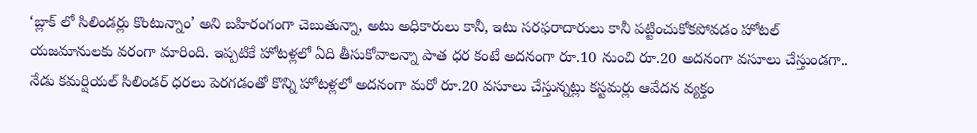‘బ్లాక్ లో సిలిండర్లు కొంటున్నాం’ అని బహిరంగంగా చెబుతున్నా, అటు అధికారులు కానీ, ఇటు సరఫరాదారులు కానీ పట్టించుకోకపోవడం హోటల్ యజమానులకు వరంగా మారింది. ఇప్పటికే హోటళ్లలో ఏది తీసుకోవాలన్నా పాత ధర కంటే అదనంగా రూ.10 నుంచి రూ.20 అదనంగా వసూలు చేస్తుండగా.. నేడు కమర్షియల్ సిలిండర్ ధరలు పెరగడంతో కొన్ని హోటళ్లలో అదనంగా మరో రూ.20 వసూలు చేస్తున్నట్లు కస్టమర్లు ఆవేదన వ్యక్తం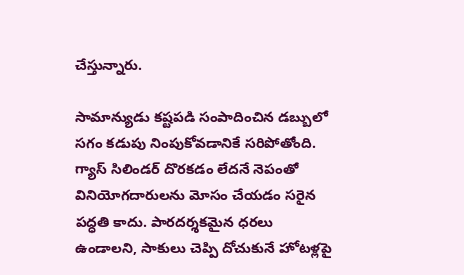చేస్తున్నారు.

సామాన్యుడు కష్టపడి సంపాదించిన డబ్బులో సగం కడుపు నింపుకోవడానికే సరిపోతోంది. గ్యాస్ సిలిండర్ దొరకడం లేదనే నెపంతో వినియోగదారులను మోసం చేయడం సరైన పద్ధతి కాదు. పారదర్శకమైన ధరలు ఉండాలని, సాకులు చెప్పి దోచుకునే హోటళ్లపై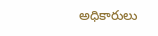అధికారులు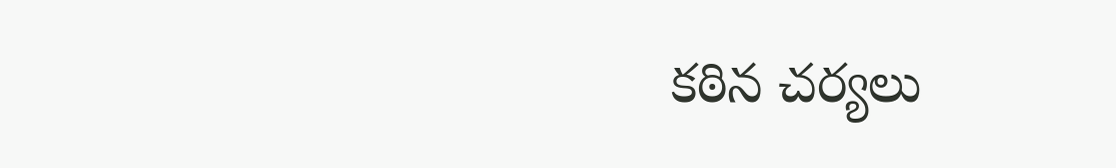కఠిన చర్యలు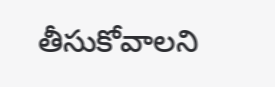తీసుకోవాలని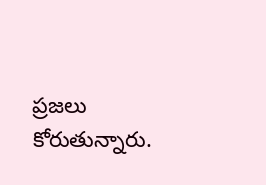ప్రజలు కోరుతున్నారు.